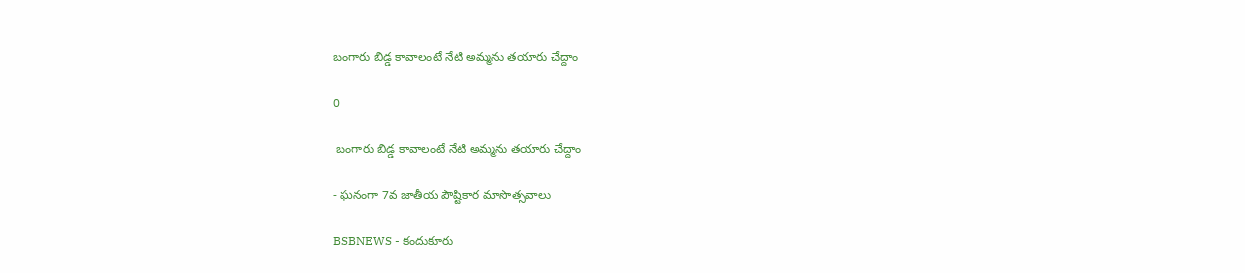బంగారు బిడ్డ కావాలంటే నేటి అమ్మను తయారు చేద్దాం

0

 బంగారు బిడ్డ కావాలంటే నేటి అమ్మను తయారు చేద్దాం

- ఘనంగా 7వ జాతీయ పౌష్టికార మాసొత్సవాలు

BSBNEWS - కందుకూరు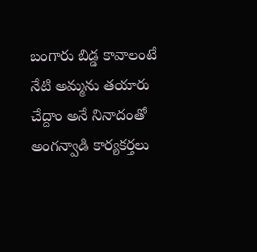బంగారు బిడ్డ కావాలంటే నేటి అమ్మను తయారు చేద్దాం అనే నినాదంతో అంగన్వాడి కార్యకర్తలు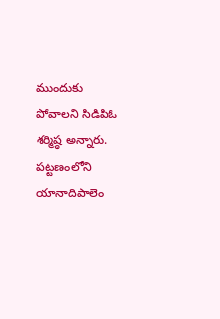ముందుకు పోవాలని సిడిపిఓ శర్మిష్ఠ అన్నారు. పట్టణంలోని యానాదిపాలెం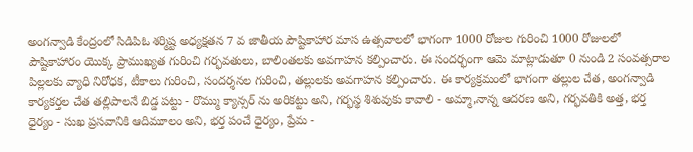అంగన్వాడి కేంద్రంలో సిడిపిఓ శర్మిష్ట అధ్యక్షతన 7 వ జాతీయ పౌష్టికాహార మాస ఉత్సవాలలో భాగంగా 1000 రోజుల గురించి 1000 రోజులలో పౌష్టికాహారం యొక్క ప్రాముఖ్యత గురించి గర్భవతులు, బాలింతలకు అవగాహన కల్పించారు. ఈ సందర్భంగా ఆమె మాట్లాడుతూ 0 నుండి 2 సంవత్సరాల పిల్లలకు వ్యాధి నిరోధక, టీకాలు గురించి, సందర్శనల గురించి, తల్లులకు అవగాహన కల్పించారు. ఈ కార్యక్రమంలో భాగంగా తల్లుల చేత, అంగన్వాడి కార్యకర్తల చేత తల్లిపాలనే బిడ్డ పట్టు - రొమ్ము క్యాన్సర్ ను అరికట్టు అని, గర్భస్థ శిశువుకు కావాలి - అమ్మా,నాన్న ఆదరణ అని, గర్భవతికి అత్త, భర్త ధైర్యం - సుఖ ప్రసవానికి ఆదిమూలం అని, భర్త పంచే ధైర్యం, ప్రేమ -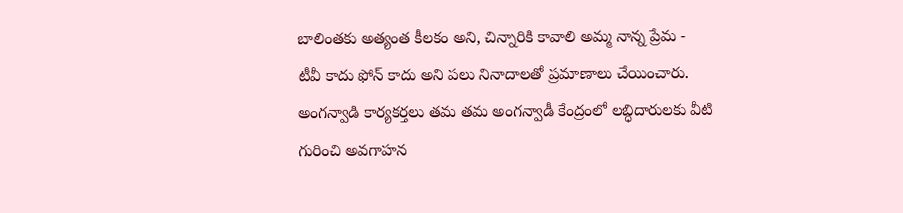బాలింతకు అత్యంత కీలకం అని, చిన్నారికి కావాలి అమ్మ నాన్న ప్రేమ - టీవీ కాదు ఫోన్ కాదు అని పలు నినాదాలతో ప్రమాణాలు చేయించారు. అంగన్వాడి కార్యకర్తలు తమ తమ అంగన్వాడీ కేంద్రంలో లబ్ధిదారులకు వీటి గురించి అవగాహన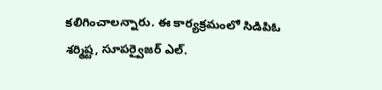కలిగించాలన్నారు. ఈ కార్యక్రమంలో సిడిపిఓ శర్మిష్ట, సూపర్వైజర్ ఎల్.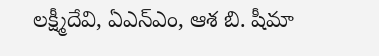లక్ష్మీదేవి, ఏఎన్ఎం, ఆశ బి. షీమా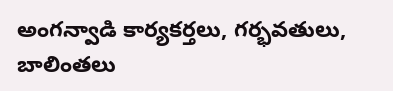అంగన్వాడి కార్యకర్తలు, గర్భవతులు, బాలింతలు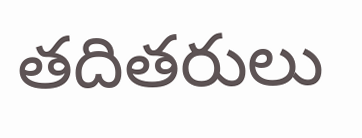తదితరులు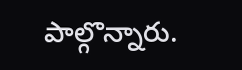పాల్గొన్నారు.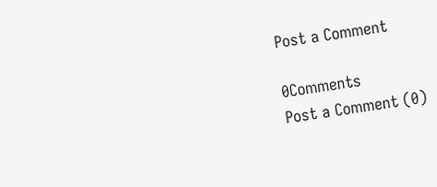Post a Comment

0Comments
Post a Comment (0)